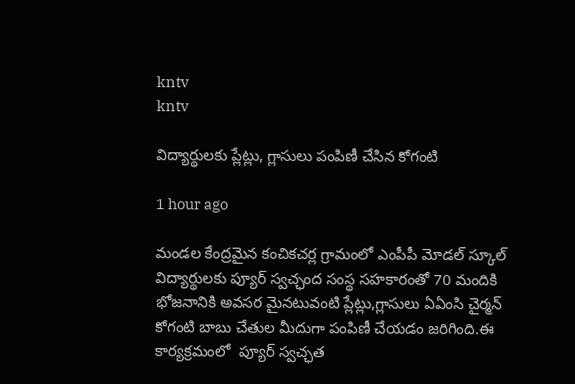kntv
kntv

విద్యార్థులకు ప్లేట్లు, గ్లాసులు పంపిణీ చేసిన కోగంటి

1 hour ago

మండల కేంద్రమైన కంచికచర్ల గ్రామంలో ఎంపీపీ మోడల్ స్కూల్ విద్యార్థులకు ప్యూర్ స్వచ్ఛంద సంస్థ సహకారంతో 70 మందికి భోజనానికి అవసర మైనటువంటి ప్లేట్లు,గ్లాసులు ఏఏంసి చైర్మన్ కోగంటి బాబు చేతుల మీదుగా పంపిణీ చేయడం జరిగింది.ఈ కార్యక్రమంలో  ప్యూర్ స్వచ్ఛత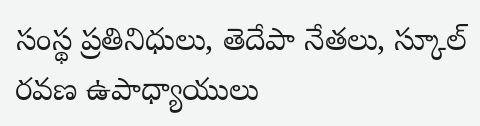సంస్థ ప్రతినిధులు, తెదేపా నేతలు, స్కూల్ రవణ ఉపాధ్యాయులు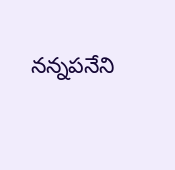నన్నపనేని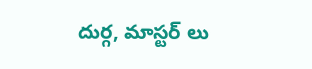దుర్గ, మాస్టర్ లు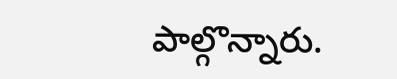పాల్గొన్నారు.